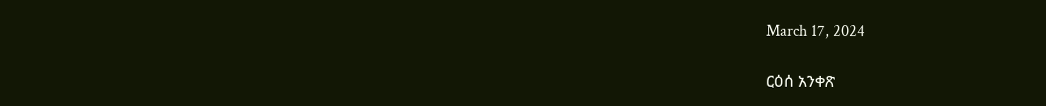March 17, 2024

ርዕሰ አንቀጽ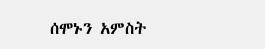ሰሞኑን አምስት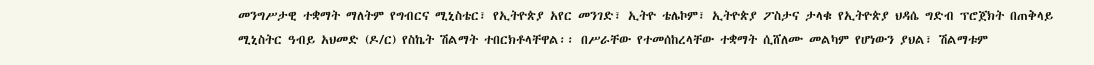መንግሥታዊ ተቋማት ማለትም የግብርና ሚኒስቴር፣ የኢትዮጵያ አየር መንገድ፣ ኢትዮ ቴሌኮም፣ ኢትዮጵያ ፖስታና ታላቁ የኢትዮጵያ ህዳሴ ግድብ ፕሮጀክት በጠቅላይ ሚኒስትር ዓብይ አህመድ (ዶ/ር) የስኬት ሽልማት ተበርክቶላቸዋል፡፡ በሥራቸው የተመሰከረላቸው ተቋማት ሲሸለሙ መልካም የሆነውን ያህል፣ ሽልማቱም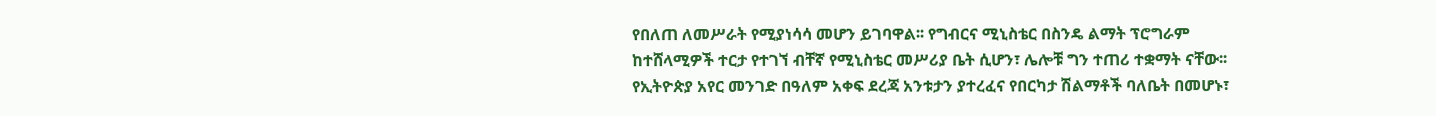የበለጠ ለመሥራት የሚያነሳሳ መሆን ይገባዋል፡፡ የግብርና ሚኒስቴር በስንዴ ልማት ፕሮግራም ከተሸላሚዎች ተርታ የተገኘ ብቸኛ የሚኒስቴር መሥሪያ ቤት ሲሆን፣ ሌሎቹ ግን ተጠሪ ተቋማት ናቸው፡፡ የኢትዮጵያ አየር መንገድ በዓለም አቀፍ ደረጃ አንቱታን ያተረፈና የበርካታ ሽልማቶች ባለቤት በመሆኑ፣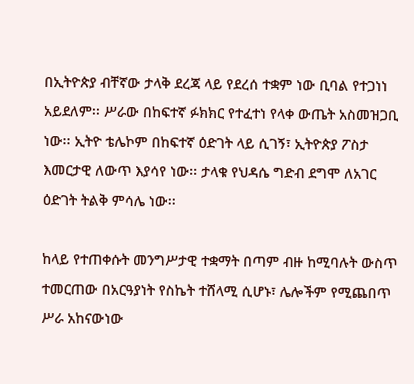በኢትዮጵያ ብቸኛው ታላቅ ደረጃ ላይ የደረሰ ተቋም ነው ቢባል የተጋነነ አይደለም፡፡ ሥራው በከፍተኛ ፉክክር የተፈተነ የላቀ ውጤት አስመዝጋቢ ነው፡፡ ኢትዮ ቴሌኮም በከፍተኛ ዕድገት ላይ ሲገኝ፣ ኢትዮጵያ ፖስታ እመርታዊ ለውጥ እያሳየ ነው፡፡ ታላቁ የህዳሴ ግድብ ደግሞ ለአገር ዕድገት ትልቅ ምሳሌ ነው፡፡

ከላይ የተጠቀሱት መንግሥታዊ ተቋማት በጣም ብዙ ከሚባሉት ውስጥ ተመርጠው በአርዓያነት የስኬት ተሸላሚ ሲሆኑ፣ ሌሎችም የሚጨበጥ ሥራ አከናውነው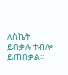ለስኬት ይበቃሉ ተብሎ ይጠበቃል፡፡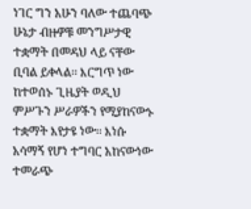ነገር ግን አሁን ባለው ተጨባጭ ሁኔታ ብዙዎቹ መንግሥታዊ ተቋማት በመዳህ ላይ ናቸው ቢባል ይቀላል፡፡ እርግጥ ነው ከተወሰኑ ጊዜያት ወዲህ ምሥጉን ሥራዎችን የሚያከናውኑ ተቋማት እየታዩ ነው፡፡ እነሱ አሳማኝ የሆነ ተግባር አከናውነው ተመራጭ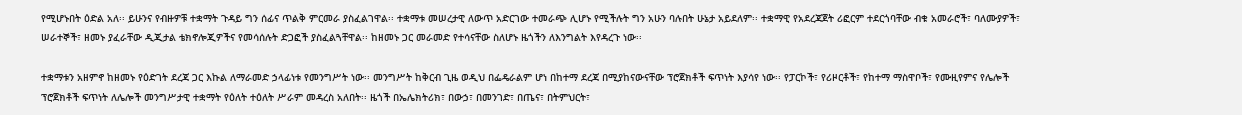የሚሆኑበት ዕድል አለ፡፡ ይሁንና የብዙዎቹ ተቋማት ጉዳይ ግን ሰፊና ጥልቅ ምርመራ ያስፈልገዋል፡፡ ተቋማቱ መሠረታዊ ለውጥ አድርገው ተመራጭ ሊሆኑ የሚችሉት ግን አሁን ባሉበት ሁኔታ አይደለም፡፡ ተቋማዊ የአደረጃጀት ሪፎርም ተደርጎባቸው ብቁ አመራሮች፣ ባለሙያዎች፣ ሠራተኞች፣ ዘመኑ ያፈራቸው ዲጂታል ቴክኖሎጂዎችና የመሳሰሉት ድጋፎች ያስፈልጓቸዋል፡፡ ከዘመኑ ጋር መራመድ የተሳናቸው ስለሆኑ ዜጎችን ለእንግልት እየዳረጉ ነው፡፡

ተቋማቱን አዘምኖ ከዘመኑ የዕድገት ደረጃ ጋር እኩል ለማራመድ ኃላፊነቱ የመንግሥት ነው፡፡ መንግሥት ከቅርብ ጊዜ ወዲህ በፌዴራልም ሆነ በከተማ ደረጃ በሚያከናውናቸው ፕሮጀክቶች ፍጥነት እያሳየ ነው፡፡ የፓርኮች፣ የሪዞርቶች፣ የከተማ ማስዋቦች፣ የሙዚየምና የሌሎች ፕሮጀክቶች ፍጥነት ለሌሎች መንግሥታዊ ተቋማት የዕለት ተዕለት ሥራም መዳረስ አለበት፡፡ ዜጎች በኤሌክትሪክ፣ በውኃ፣ በመንገድ፣ በጤና፣ በትምህርት፣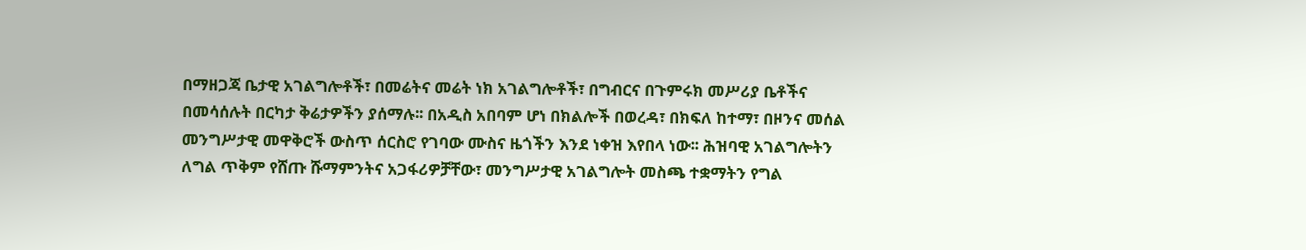በማዘጋጃ ቤታዊ አገልግሎቶች፣ በመሬትና መሬት ነክ አገልግሎቶች፣ በግብርና በጉምሩክ መሥሪያ ቤቶችና በመሳሰሉት በርካታ ቅሬታዎችን ያሰማሉ፡፡ በአዲስ አበባም ሆነ በክልሎች በወረዳ፣ በክፍለ ከተማ፣ በዞንና መሰል መንግሥታዊ መዋቅሮች ውስጥ ሰርስሮ የገባው ሙስና ዜጎችን እንደ ነቀዝ እየበላ ነው፡፡ ሕዝባዊ አገልግሎትን ለግል ጥቅም የሸጡ ሹማምንትና አጋፋሪዎቻቸው፣ መንግሥታዊ አገልግሎት መስጫ ተቋማትን የግል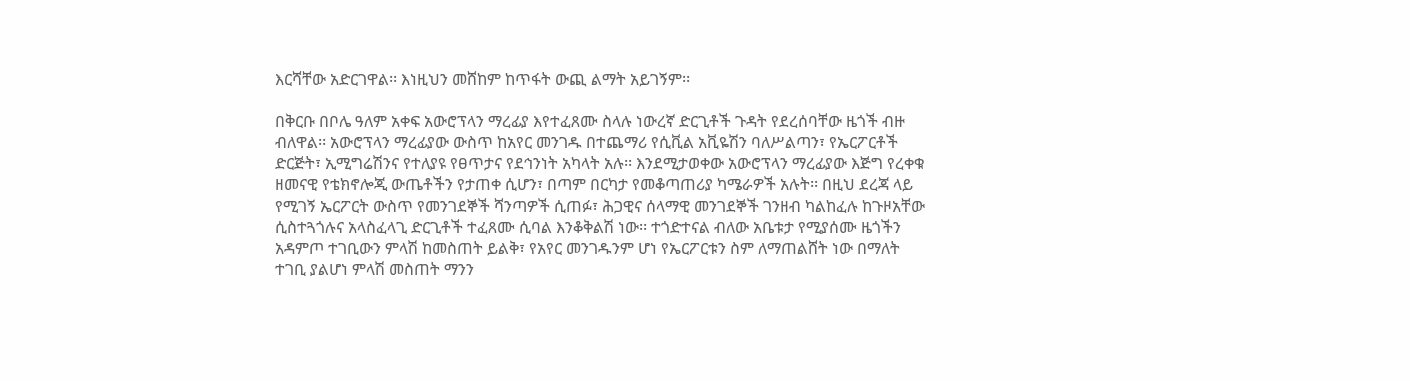እርሻቸው አድርገዋል፡፡ እነዚህን መሸከም ከጥፋት ውጪ ልማት አይገኝም፡፡

በቅርቡ በቦሌ ዓለም አቀፍ አውሮፕላን ማረፊያ እየተፈጸሙ ስላሉ ነውረኛ ድርጊቶች ጉዳት የደረሰባቸው ዜጎች ብዙ ብለዋል፡፡ አውሮፕላን ማረፊያው ውስጥ ከአየር መንገዱ በተጨማሪ የሲቪል አቪዬሽን ባለሥልጣን፣ የኤርፖርቶች ድርጅት፣ ኢሚግሬሽንና የተለያዩ የፀጥታና የደኅንነት አካላት አሉ፡፡ እንደሚታወቀው አውሮፕላን ማረፊያው እጅግ የረቀቁ ዘመናዊ የቴክኖሎጂ ውጤቶችን የታጠቀ ሲሆን፣ በጣም በርካታ የመቆጣጠሪያ ካሜራዎች አሉት፡፡ በዚህ ደረጃ ላይ የሚገኝ ኤርፖርት ውስጥ የመንገደኞች ሻንጣዎች ሲጠፉ፣ ሕጋዊና ሰላማዊ መንገደኞች ገንዘብ ካልከፈሉ ከጉዞአቸው ሲስተጓጎሉና አላስፈላጊ ድርጊቶች ተፈጸሙ ሲባል እንቆቅልሽ ነው፡፡ ተጎድተናል ብለው አቤቱታ የሚያሰሙ ዜጎችን አዳምጦ ተገቢውን ምላሽ ከመስጠት ይልቅ፣ የአየር መንገዱንም ሆነ የኤርፖርቱን ስም ለማጠልሸት ነው በማለት ተገቢ ያልሆነ ምላሽ መስጠት ማንን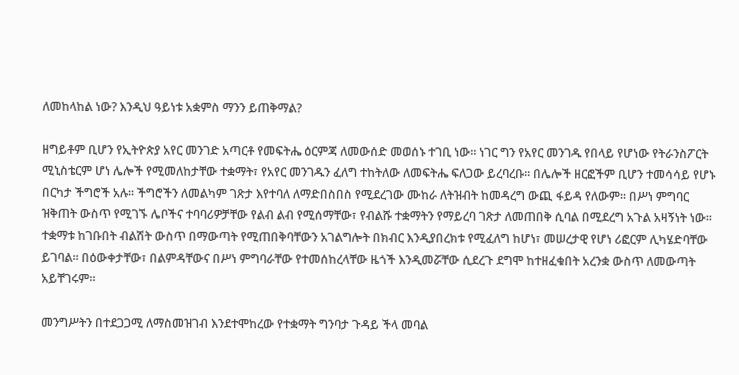ለመከላከል ነው? እንዲህ ዓይነቱ አቋምስ ማንን ይጠቅማል?

ዘግይቶም ቢሆን የኢትዮጵያ አየር መንገድ አጣርቶ የመፍትሔ ዕርምጃ ለመውሰድ መወሰኑ ተገቢ ነው፡፡ ነገር ግን የአየር መንገዱ የበላይ የሆነው የትራንስፖርት ሚኒስቴርም ሆነ ሌሎች የሚመለከታቸው ተቋማት፣ የአየር መንገዱን ፈለግ ተከትለው ለመፍትሔ ፍለጋው ይረባረቡ፡፡ በሌሎች ዘርፎችም ቢሆን ተመሳሳይ የሆኑ በርካታ ችግሮች አሉ፡፡ ችግሮችን ለመልካም ገጽታ እየተባለ ለማድበስበስ የሚደረገው ሙከራ ለትዝብት ከመዳረግ ውጪ ፋይዳ የለውም፡፡ በሥነ ምግባር ዝቅጠት ውስጥ የሚገኙ ሌቦችና ተባባሪዎቻቸው የልብ ልብ የሚሰማቸው፣ የብልሹ ተቋማትን የማይረባ ገጽታ ለመጠበቅ ሲባል በሚደረግ አጉል አዛኝነት ነው፡፡ ተቋማቱ ከገቡበት ብልሽት ውስጥ በማውጣት የሚጠበቅባቸውን አገልግሎት በክብር እንዲያበረክቱ የሚፈለግ ከሆነ፣ መሠረታዊ የሆነ ሪፎርም ሊካሄድባቸው ይገባል፡፡ በዕውቀታቸው፣ በልምዳቸውና በሥነ ምግባራቸው የተመሰከረላቸው ዜጎች እንዲመሯቸው ሲደረጉ ደግሞ ከተዘፈቁበት አረንቋ ውስጥ ለመውጣት አይቸገሩም፡፡

መንግሥትን በተደጋጋሚ ለማስመዝገብ እንደተሞከረው የተቋማት ግንባታ ጉዳይ ችላ መባል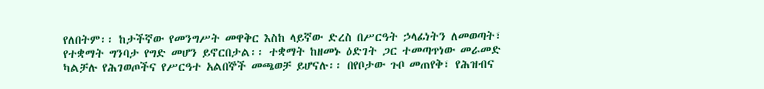የለበትም፡፡ ከታችኛው የመንግሥት መዋቅር እስከ ላይኛው ድረስ በሥርዓት ኃላፊነትን ለመወጣት፣ የተቋማት ግንባታ የግድ መሆን ይኖርበታል፡፡ ተቋማት ከዘመኑ ዕድገት ጋር ተመጣጥነው መራመድ ካልቻሉ የሕገወጦችና የሥርዓተ አልበኞች መጫወቻ ይሆናሉ፡፡ በየቦታው ጉቦ መጠየቅ፣ የሕዝብና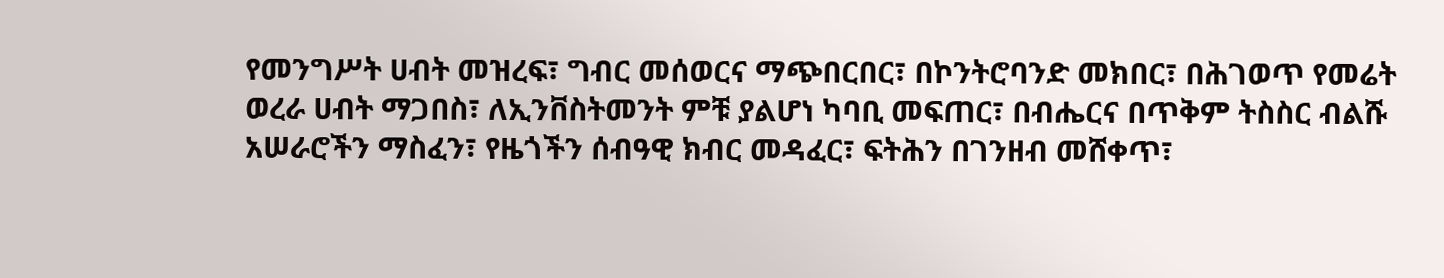የመንግሥት ሀብት መዝረፍ፣ ግብር መሰወርና ማጭበርበር፣ በኮንትሮባንድ መክበር፣ በሕገወጥ የመሬት ወረራ ሀብት ማጋበስ፣ ለኢንቨስትመንት ምቹ ያልሆነ ካባቢ መፍጠር፣ በብሔርና በጥቅም ትስስር ብልሹ አሠራሮችን ማስፈን፣ የዜጎችን ሰብዓዊ ክብር መዳፈር፣ ፍትሕን በገንዘብ መሸቀጥ፣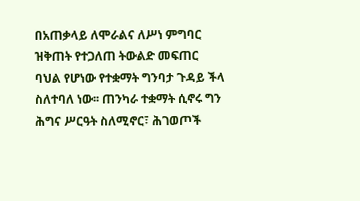በአጠቃላይ ለሞራልና ለሥነ ምግባር ዝቅጠት የተጋለጠ ትውልድ መፍጠር ባህል የሆነው የተቋማት ግንባታ ጉዳይ ችላ ስለተባለ ነው፡፡ ጠንካራ ተቋማት ሲኖሩ ግን ሕግና ሥርዓት ስለሚኖር፣ ሕገወጦች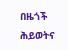በዜጎች ሕይወትና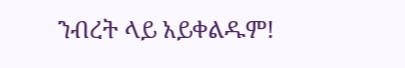ንብረት ላይ አይቀልዱም!